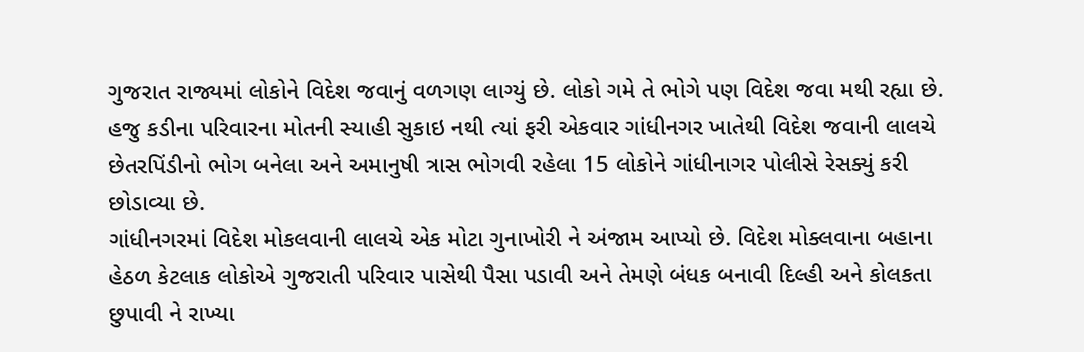ગુજરાત રાજ્યમાં લોકોને વિદેશ જવાનું વળગણ લાગ્યું છે. લોકો ગમે તે ભોગે પણ વિદેશ જવા મથી રહ્યા છે. હજુ કડીના પરિવારના મોતની સ્યાહી સુકાઇ નથી ત્યાં ફરી એકવાર ગાંધીનગર ખાતેથી વિદેશ જવાની લાલચે છેતરપિંડીનો ભોગ બનેલા અને અમાનુષી ત્રાસ ભોગવી રહેલા 15 લોકોને ગાંધીનાગર પોલીસે રેસક્યું કરી છોડાવ્યા છે.
ગાંધીનગરમાં વિદેશ મોકલવાની લાલચે એક મોટા ગુનાખોરી ને અંજામ આપ્યો છે. વિદેશ મોક્લવાના બહાના હેઠળ કેટલાક લોકોએ ગુજરાતી પરિવાર પાસેથી પૈસા પડાવી અને તેમણે બંધક બનાવી દિલ્હી અને કોલકતા છુપાવી ને રાખ્યા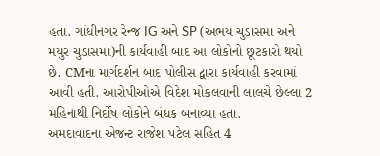હતા. ગાંધીનગર રેન્જ IG અને SP (અભય ચુડાસમા અને મયુર ચુડાસમા)ની કાર્યવાહી બાદ આ લોકોનો છૂટકારો થયો છે. CMના માર્ગદર્શન બાદ પોલીસ દ્વારા કાર્યવાહી કરવામાં આવી હતી. આરોપીઓએ વિદેશ મોકલવાની લાલચે છેલ્લા 2 મહિનાથી નિર્દોષ લોકોને બંધક બનાવ્યા હતા.
અમદાવાદના એજન્ટ રાજેશ પટેલ સહિત 4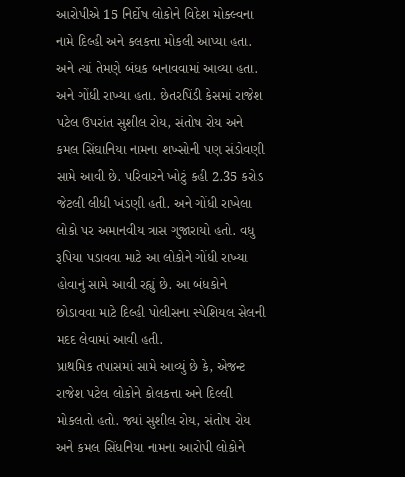આરોપીએ 15 નિર્દોષ લોકોને વિદેશ મોક્લ્વના નામે દિલ્હી અને કલકત્તા મોકલી આપ્યા હતા. અને ત્યાં તેમણે બંધક બનાવવામાં આવ્યા હતા. અને ગોંધી રાખ્યા હતા. છેતરપિંડી કેસમાં રાજેશ પટેલ ઉપરાંત સુશીલ રોય, સંતોષ રોય અને કમલ સિંઘાનિયા નામના શખ્સોની પણ સંડોવણી સામે આવી છે. પરિવારને ખોટું કહી 2.35 કરોડ જેટલી લીધી ખંડણી હતી. અને ગોંધી રાખેલા લોકો પર અમાનવીય ત્રાસ ગુજારાયો હતો. વધુ રૂપિયા પડાવવા માટે આ લોકોને ગોંધી રાખ્યા હોવાનું સામે આવી રહ્યું છે. આ બંધકોને છોડાવવા માટે દિલ્હી પોલીસના સ્પેશિયલ સેલની મદદ લેવામાં આવી હતી.
પ્રાથમિક તપાસમાં સામે આવ્યું છે કે, એજન્ટ રાજેશ પટેલ લોકોને કોલકત્તા અને દિલ્લી મોકલતો હતો. જ્યાં સુશીલ રોય, સંતોષ રોય અને કમલ સિંધનિયા નામના આરોપી લોકોને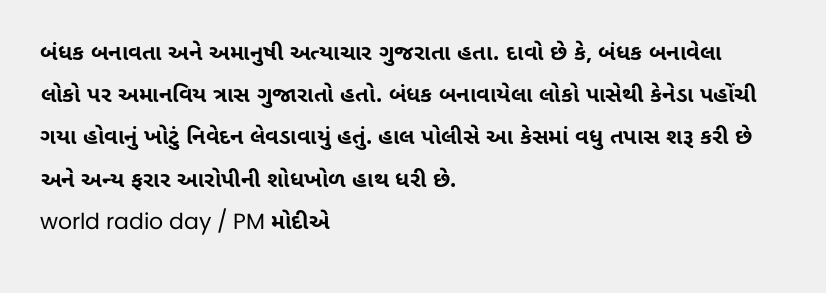બંધક બનાવતા અને અમાનુષી અત્યાચાર ગુજરાતા હતા. દાવો છે કે, બંધક બનાવેલા લોકો પર અમાનવિય ત્રાસ ગુજારાતો હતો. બંધક બનાવાયેલા લોકો પાસેથી કેનેડા પહોંચી ગયા હોવાનું ખોટું નિવેદન લેવડાવાયું હતું. હાલ પોલીસે આ કેસમાં વધુ તપાસ શરૂ કરી છે અને અન્ય ફરાર આરોપીની શોધખોળ હાથ ધરી છે.
world radio day / PM મોદીએ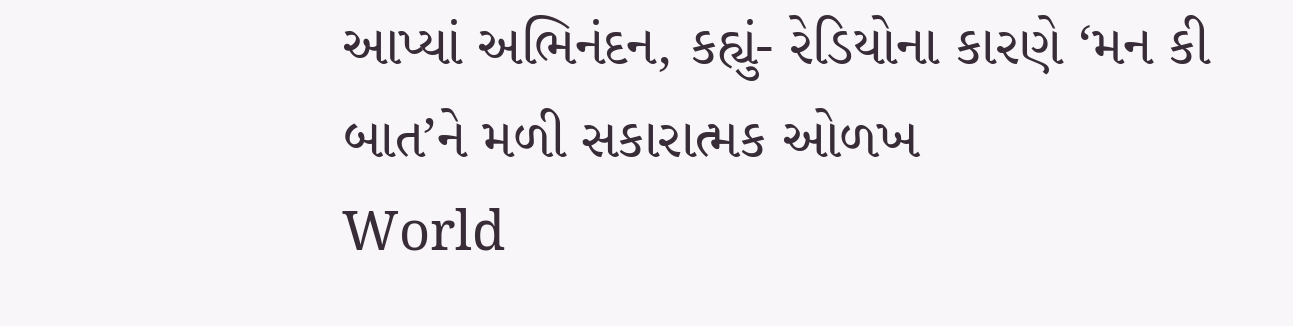આપ્યાં અભિનંદન, કહ્યું- રેડિયોના કારણે ‘મન કી બાત’ને મળી સકારાત્મક ઓળખ
World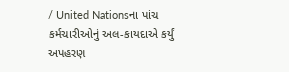/ United Nationsના પાંચ કર્મચારીઓનું અલ-કાયદાએ કર્યું અપહરણ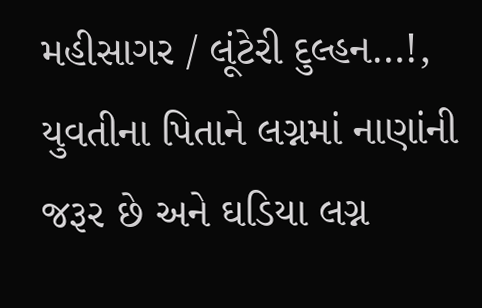મહીસાગર / લૂંટેરી દુલ્હન…!, યુવતીના પિતાને લગ્નમાં નાણાંની જરૂર છે અને ઘડિયા લગ્ન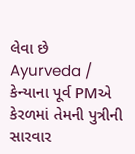લેવા છે
Ayurveda / કેન્યાના પૂર્વ PMએ કેરળમાં તેમની પુત્રીની સારવાર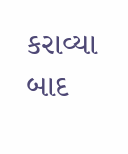કરાવ્યા બાદ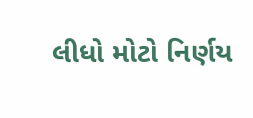લીધો મોટો નિર્ણય